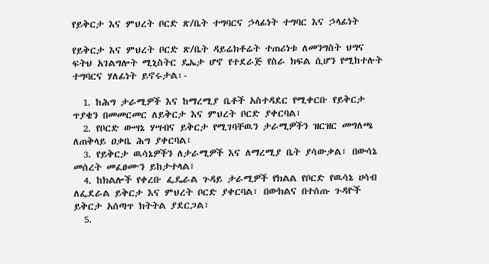የይቅርታ እና ምህረት ቦርድ ጽ/ቤት ተግባርና ኃላፊነት ተግባር እና ኃላፊነት

የይቅርታ እና ምህረት ቦርድ ጽ/ቤት ዳይሬክቶሬት ተጠሪነቱ ለመንግስት ህግና ፍትህ አገልግሎት ሚኒስትር ዴኤታ ሆኖ የተደራጅ የስራ ክፍል ሲሆን የሚከተሉት ተግባርና ሃለፊነት ይኖሩታል፡-

  1. ከሕግ ታራሚዎች እና ከማረሚያ ቤቶች አስተዳደር የሚቀርቡ የይቅርታ ጥያቄን በመመርመር ለይቅርታ እና ምህረት ቦርድ ያቀርባል፣
  2. የቦርድ ውሣኔ ሃሣብና ይቅርታ የሚገባቸዉን ታራሚዎችን ዝርዝር መግለጫ ለጠቅላይ ዐቃቤ ሕግ ያቀርባል፣
  3. የይቅርታ ዉሳኔዎችን ለታራሚዎች እና ለማረሚያ ቤት ያሳውቃል፣ በውሳኔ መሰረት መፈፀሙን ይከታተላል፣
  4. ከክልሎች የቀረቡ ፌዴራል ጉዳይ ታራሚዎች የክልል የቦርድ የዉሳኔ ሀሳብ ለፌደራል ይቅርታ እና ምህረት ቦርድ ያቀርባል፣ በውክልና በተሰጡ ጉዳዮች ይቅርታ አሰጣጥ ክትትል ያደርጋል፣
  5.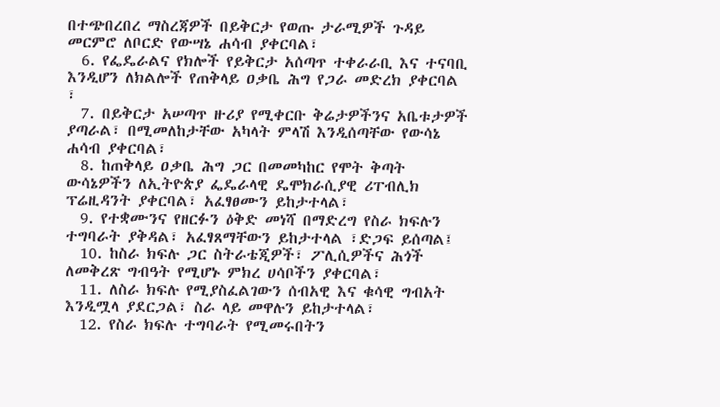በተጭበረበረ ማስረጃዎች በይቅርታ የወጡ ታራሚዎች ጉዳይ መርምሮ ለቦርድ የውሣኔ ሐሳብ ያቀርባል፣
  6. የፌዴራልና የክሎች የይቅርታ አሰጣጥ ተቀራራቢ እና ተናባቢ እንዲሆን ለክልሎች የጠቅላይ ዐቃቤ ሕግ የጋራ መድረክ ያቀርባል ፣
  7. በይቅርታ አሠጣጥ ዙሪያ የሚቀርቡ ቅሬታዎችንና አቤቱታዎች ያጣራል፣ በሚመለከታቸው አካላት ምላሽ እንዲሰጣቸው የውሳኔ ሐሳብ ያቀርባል፣
  8. ከጠቅላይ ዐቃቤ ሕግ ጋር በመመካከር የሞት ቅጣት ውሳኔዎችን ለኢትዮጵያ ፌዴራላዊ ዴሞክራሲያዊ ሪፐብሊክ ፕሬዚዳንት ያቀርባል፣ አፈፃፀሙን ይከታተላል፣
  9. የተቋሙንና የዘርፉን ዕቅድ መነሻ በማድረግ የስራ ክፍሉን ተግባራት ያቅዳል፣ አፈፃጸማቸውን ይከታተላል ፣ድጋፍ ይሰጣል፤
  10. ከስራ ክፍሉ ጋር ስትራቴጂዎች፣ ፖሊሲዎችና ሕጎች ለመቅረጽ ግብዓት የሚሆኑ ምክረ ሀሳቦችን ያቀርባል፣
  11. ለስራ ክፍሉ የሚያስፈልገውን ሰብአዊ እና ቁሳዊ ግብአት እንዲሟላ ያደርጋል፣ ስራ ላይ መዋሉን ይከታተላል፣
  12. የስራ ክፍሉ ተግባራት የሚመሩበትን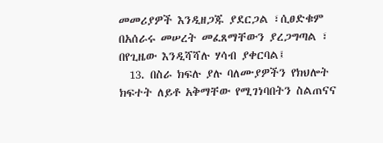መመሪያዎች እንዲዘጋጁ ያደርጋል ፣ሲፀድቁም በአሰራሩ መሠረት መፈጸማቸውን ያረጋግጣል ፣ በየጊዜው እንዲሻሻሉ ሃሳብ ያቀርባል፤
  13. በስራ ክፍሉ ያሉ ባለሙያዎችን የክህሎት ክፍተት ለይቶ አቅማቸው የሚገነባበትን ስልጠናና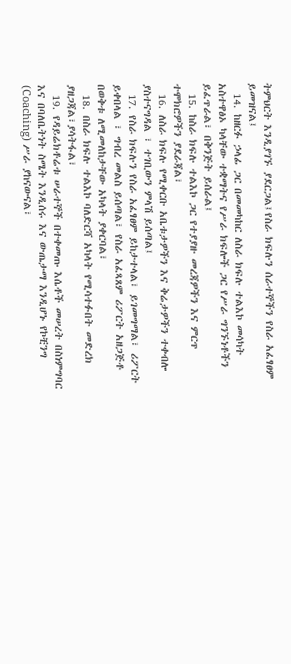ትምህርት እንዲያገኙ ያደርጋል፤የስራ ክፍሉን ሰራተኞችን የስራ አፈፃፀም ይመዝናል፤
  14. ከዘርፉ ኃላፊ ጋር በመመካከር ለስራ ክፍሉ ተልእኮ መሳካት አስተዋፅኦ ካላቸው ተቋማትና የሥራ ክፍሎች ጋር የሥራ ግንኙነቶችን ይፈጥራል፣ በቅንጅት ይሰራል፤
  15. ከስራ ክፍሉ ተልእኮ ጋር የተያያዙ መረጃዎችን እና ምርጥ ተሞክሮዎችን ያደራጃል፣
  16. ለስራ ክፍሉ የሚቀርቡ አቤቱታዎችን እና ቅሬታዎችን ተቀብሎ ያስተናግዳል ፣ ተገቢውን ምላሽ ይሰጣል፤
  17. የስራ ክፍሉን የስራ አፈፃፀም ይከታተላል፣ ይገመግማል፣ ሪፖርት ይቀበላል ፣ ግብረ መልስ ይሰጣል፣ የስራ አፈጻጸም ሪፖርት አዘጋጅቶ በወቅቱ ለሚመለከታቸው አካላት ያቀርባል፣
  18. በስራ ክፍሉ ተልእኮ ባለድርሻ አካላት የሚሳተፉበት መድረክ ያዘጋጃል፣ያሳትፋል፣
  19. የዳይሬክቶሬቱ ሠራተኞች በተቀመጡ እሴቶች መሠረት በስነምግባር እና በባለቤትነት ስሜት እንዲሰሩ እና ውጤታማ እንዲሆኑ የኮቺንግ (Coaching) ሥራ ያከናውናል፣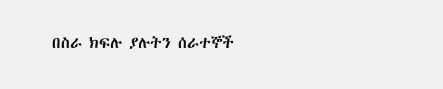በስራ ክፍሉ ያሉትን ሰራተኞች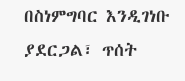በስነምግባር እንዲገነቡ ያደርጋል፣ ጥሰት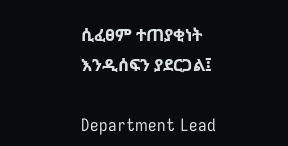ሲፈፀም ተጠያቂነት እንዲሰፍን ያደርጋል፤

Department Lead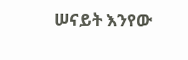ሠናይት እንየው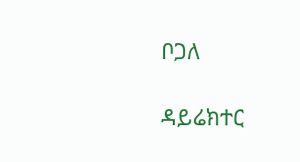ቦጋለ

ዳይሬክተር